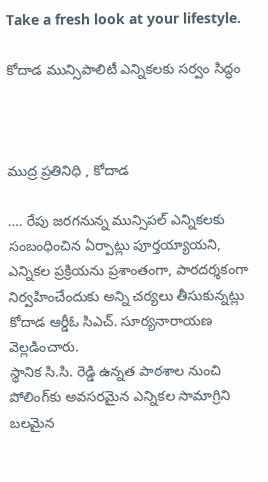Take a fresh look at your lifestyle.

కోదాడ మున్సిపాలిటీ ఎన్నికలకు సర్వం సిద్ధం



ముద్ర ప్రతినిధి , కోదాడ

…. రేపు జరగనున్న మున్సిపల్ ఎన్నికలకు సంబంధించిన ఏర్పాట్లు పూర్తయ్యాయని, ఎన్నికల ప్రక్రియను ప్రశాంతంగా, పారదర్శకంగా నిర్వహించేందుకు అన్ని చర్యలు తీసుకున్నట్లు కోదాడ ఆర్డీఓ సిఎచ్. సూర్యనారాయణ వెల్లడించారు.
స్థానిక సి.సి. రెడ్డి ఉన్నత పాఠశాల నుంచి పోలింగ్‌కు అవసరమైన ఎన్నికల సామాగ్రిని బలమైన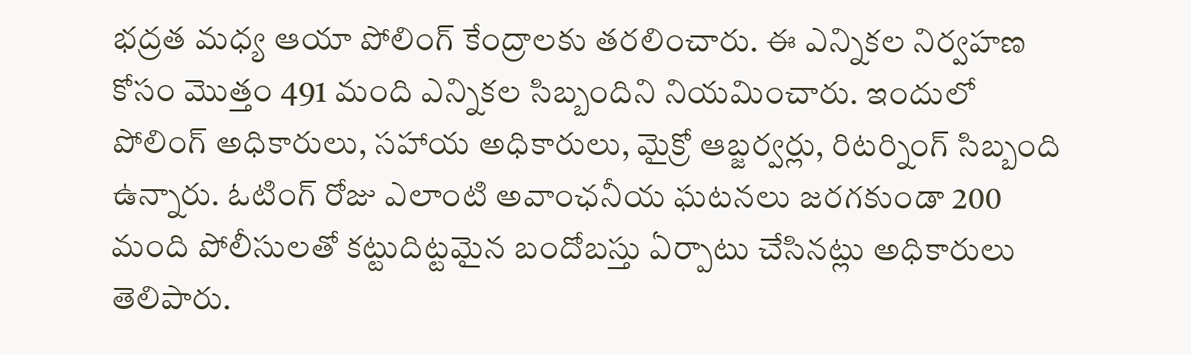భద్రత మధ్య ఆయా పోలింగ్ కేంద్రాలకు తరలించారు. ఈ ఎన్నికల నిర్వహణ కోసం మొత్తం 491 మంది ఎన్నికల సిబ్బందిని నియమించారు. ఇందులో పోలింగ్ అధికారులు, సహాయ అధికారులు, మైక్రో ఆబ్జర్వర్లు, రిటర్నింగ్ సిబ్బంది ఉన్నారు. ఓటింగ్ రోజు ఎలాంటి అవాంఛనీయ ఘటనలు జరగకుండా 200 మంది పోలీసులతో కట్టుదిట్టమైన బందోబస్తు ఏర్పాటు చేసినట్లు అధికారులు తెలిపారు.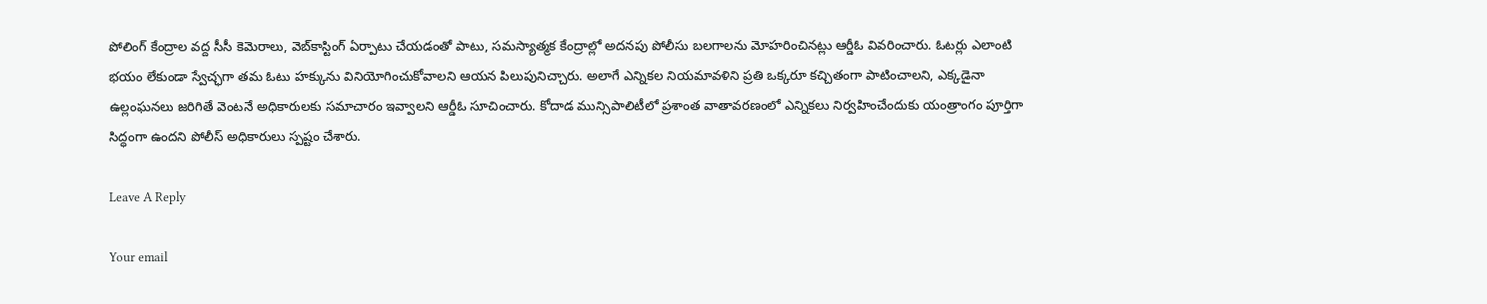పోలింగ్ కేంద్రాల వద్ద సీసీ కెమెరాలు, వెబ్‌కాస్టింగ్ ఏర్పాటు చేయడంతో పాటు, సమస్యాత్మక కేంద్రాల్లో అదనపు పోలీసు బలగాలను మోహరించినట్లు ఆర్డీఓ వివరించారు. ఓటర్లు ఎలాంటి భయం లేకుండా స్వేచ్ఛగా తమ ఓటు హక్కును వినియోగించుకోవాలని ఆయన పిలుపునిచ్చారు. అలాగే ఎన్నికల నియమావళిని ప్రతి ఒక్కరూ కచ్చితంగా పాటించాలని, ఎక్కడైనా ఉల్లంఘనలు జరిగితే వెంటనే అధికారులకు సమాచారం ఇవ్వాలని ఆర్డీఓ సూచించారు. కోదాడ మున్సిపాలిటీలో ప్రశాంత వాతావరణంలో ఎన్నికలు నిర్వహించేందుకు యంత్రాంగం పూర్తిగా సిద్ధంగా ఉందని పోలీస్ అధికారులు స్పష్టం చేశారు.

Leave A Reply

Your email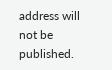address will not be published.